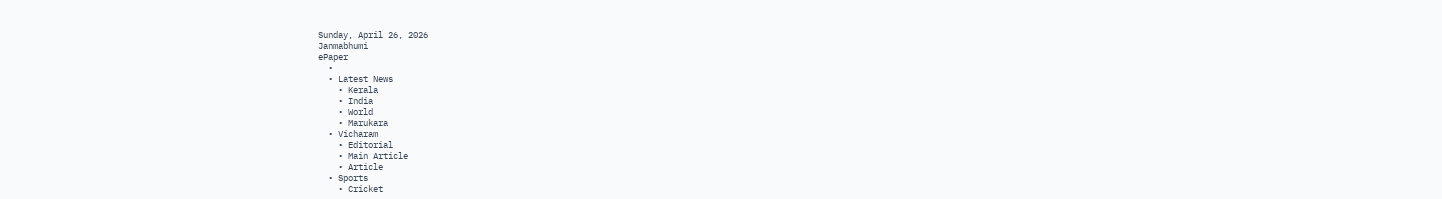Sunday, April 26, 2026
Janmabhumi
ePaper
  •
  • Latest News
    • Kerala
    • India
    • World
    • Marukara
  • Vicharam
    • Editorial
    • Main Article
    • Article
  • Sports
    • Cricket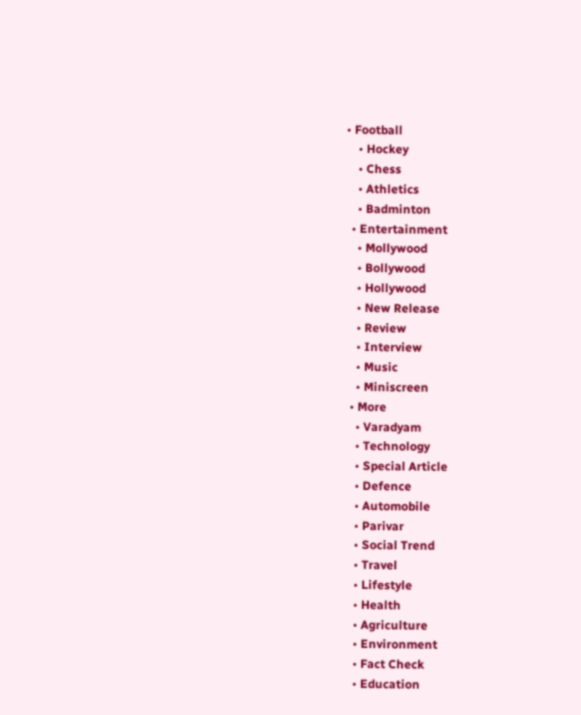• Football
    • Hockey
    • Chess
    • Athletics
    • Badminton
  • Entertainment
    • Mollywood
    • Bollywood
    • Hollywood
    • New Release
    • Review
    • Interview
    • Music
    • Miniscreen
  • More
    • Varadyam
    • Technology
    • Special Article
    • Defence
    • Automobile
    • Parivar
    • Social Trend
    • Travel
    • Lifestyle
    • Health
    • Agriculture
    • Environment
    • Fact Check
    • Education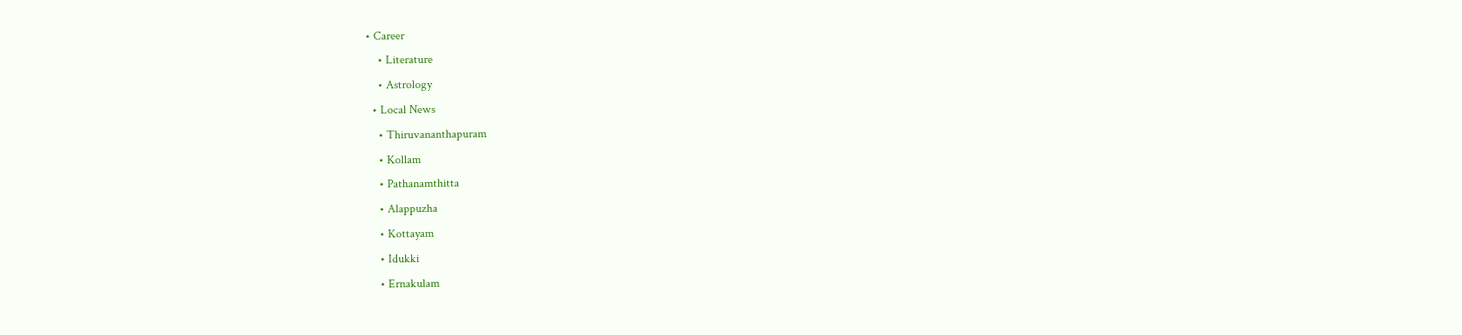• Career
    • Literature
    • Astrology
  • Local News
    • Thiruvananthapuram
    • Kollam
    • Pathanamthitta
    • Alappuzha
    • Kottayam
    • Idukki
    • Ernakulam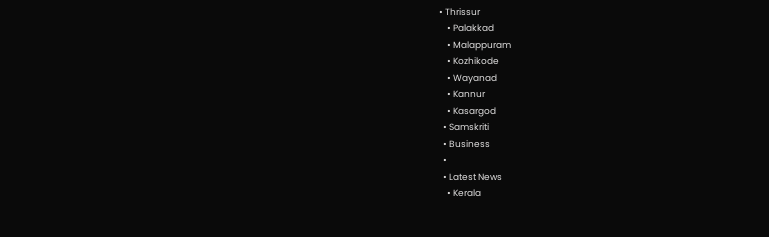• Thrissur
    • Palakkad
    • Malappuram
    • Kozhikode
    • Wayanad
    • Kannur
    • Kasargod
  • Samskriti
  • Business
  •
  • Latest News
    • Kerala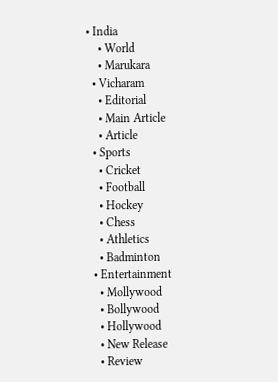• India
    • World
    • Marukara
  • Vicharam
    • Editorial
    • Main Article
    • Article
  • Sports
    • Cricket
    • Football
    • Hockey
    • Chess
    • Athletics
    • Badminton
  • Entertainment
    • Mollywood
    • Bollywood
    • Hollywood
    • New Release
    • Review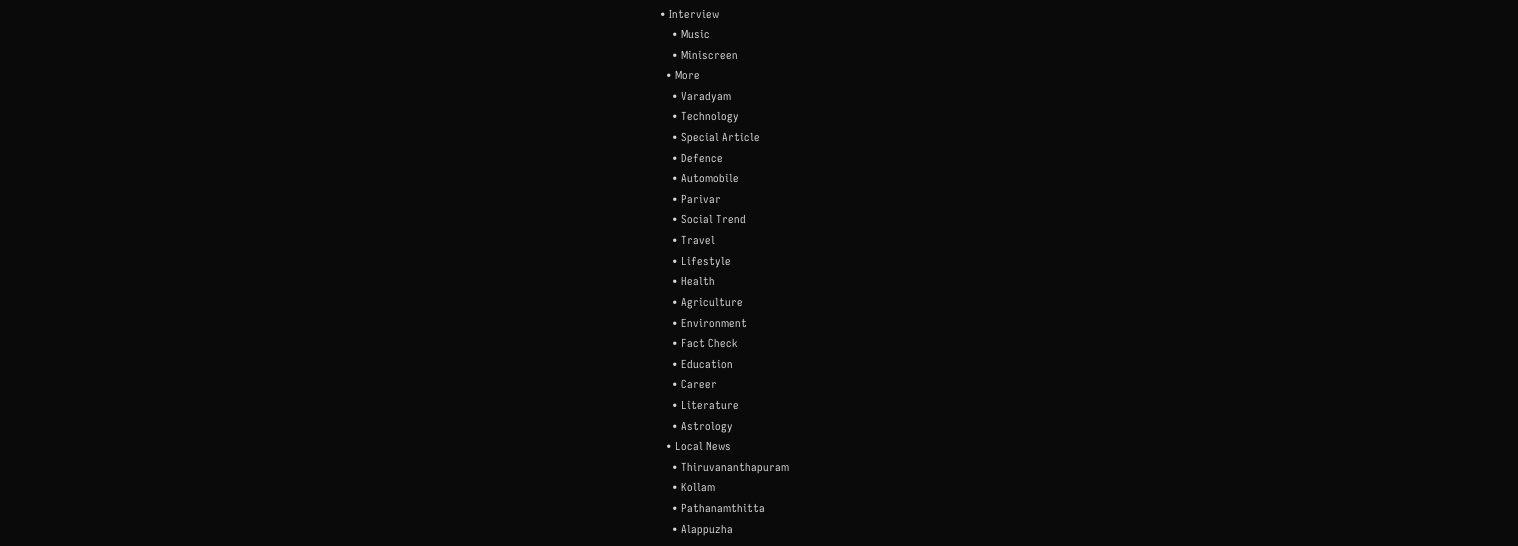• Interview
    • Music
    • Miniscreen
  • More
    • Varadyam
    • Technology
    • Special Article
    • Defence
    • Automobile
    • Parivar
    • Social Trend
    • Travel
    • Lifestyle
    • Health
    • Agriculture
    • Environment
    • Fact Check
    • Education
    • Career
    • Literature
    • Astrology
  • Local News
    • Thiruvananthapuram
    • Kollam
    • Pathanamthitta
    • Alappuzha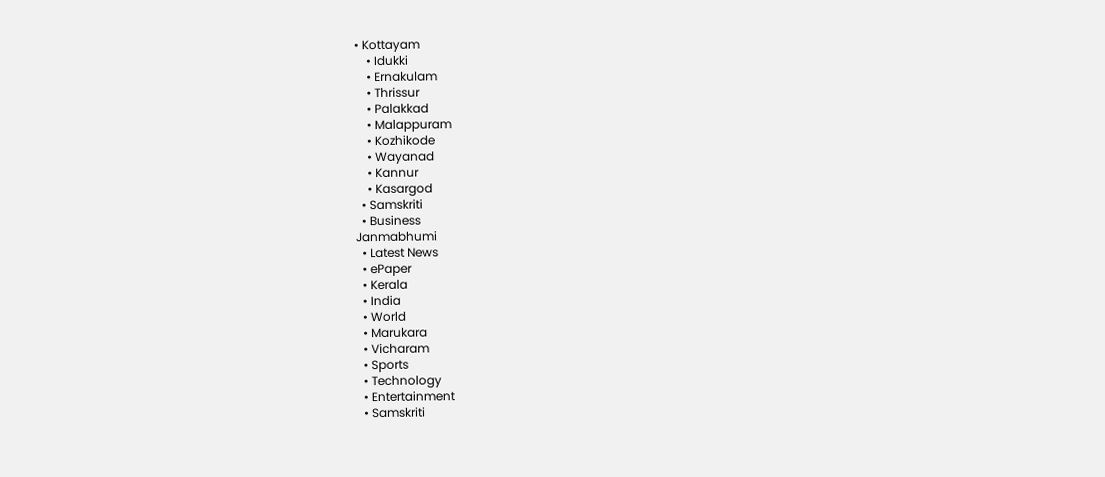• Kottayam
    • Idukki
    • Ernakulam
    • Thrissur
    • Palakkad
    • Malappuram
    • Kozhikode
    • Wayanad
    • Kannur
    • Kasargod
  • Samskriti
  • Business
Janmabhumi
  • Latest News
  • ePaper
  • Kerala
  • India
  • World
  • Marukara
  • Vicharam
  • Sports
  • Technology
  • Entertainment
  • Samskriti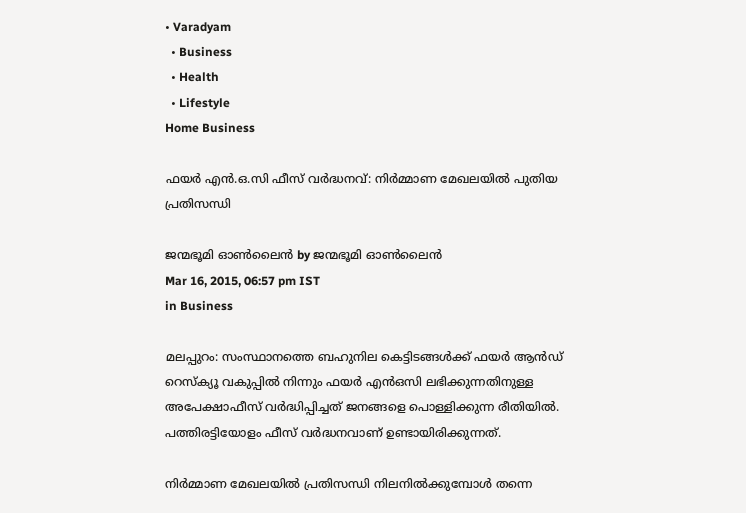• Varadyam
  • Business
  • Health
  • Lifestyle
Home Business

ഫയര്‍ എന്‍.ഒ.സി ഫീസ് വര്‍ദ്ധനവ്: നിര്‍മ്മാണ മേഖലയില്‍ പുതിയ പ്രതിസന്ധി

ജന്മഭൂമി ഓണ്‍ലൈന്‍ by ജന്മഭൂമി ഓണ്‍ലൈന്‍
Mar 16, 2015, 06:57 pm IST
in Business

മലപ്പുറം: സംസ്ഥാനത്തെ ബഹുനില കെട്ടിടങ്ങള്‍ക്ക് ഫയര്‍ ആന്‍ഡ് റെസ്‌ക്യൂ വകുപ്പില്‍ നിന്നും ഫയര്‍ എന്‍ഒസി ലഭിക്കുന്നതിനുള്ള അപേക്ഷാഫീസ് വര്‍ദ്ധിപ്പിച്ചത് ജനങ്ങളെ പൊള്ളിക്കുന്ന രീതിയില്‍. പത്തിരട്ടിയോളം ഫീസ് വര്‍ദ്ധനവാണ് ഉണ്ടായിരിക്കുന്നത്.

നിര്‍മ്മാണ മേഖലയില്‍ പ്രതിസന്ധി നിലനില്‍ക്കുമ്പോള്‍ തന്നെ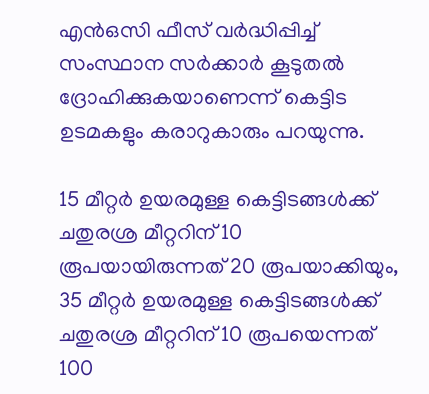എന്‍ഒസി ഫീസ് വര്‍ദ്ധിപ്പിച്ച് സംസ്ഥാന സര്‍ക്കാര്‍ കൂടുതല്‍ ദ്രോഹിക്കുകയാണെന്ന് കെട്ടിട ഉടമകളും കരാറുകാരും പറയുന്നു.

15 മീറ്റര്‍ ഉയരമുള്ള കെട്ടിടങ്ങള്‍ക്ക് ചതുരശ്ര മീറ്ററിന് 10 രൂപയായിരുന്നത് 20 രൂപയാക്കിയും, 35 മീറ്റര്‍ ഉയരമുള്ള കെട്ടിടങ്ങള്‍ക്ക് ചതുരശ്ര മീറ്ററിന് 10 രൂപയെന്നത് 100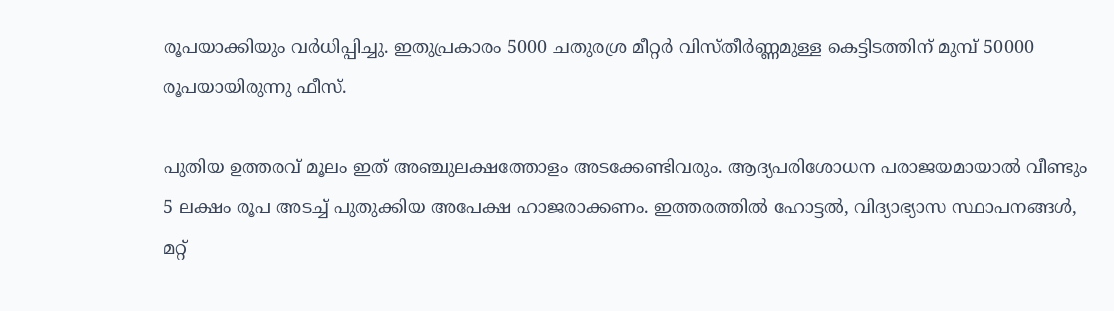രൂപയാക്കിയും വര്‍ധിപ്പിച്ചു. ഇതുപ്രകാരം 5000 ചതുരശ്ര മീറ്റര്‍ വിസ്തീര്‍ണ്ണമുള്ള കെട്ടിടത്തിന് മുമ്പ് 50000 രൂപയായിരുന്നു ഫീസ്.

പുതിയ ഉത്തരവ് മൂലം ഇത് അഞ്ചുലക്ഷത്തോളം അടക്കേണ്ടിവരും. ആദ്യപരിശോധന പരാജയമായാല്‍ വീണ്ടും 5 ലക്ഷം രൂപ അടച്ച് പുതുക്കിയ അപേക്ഷ ഹാജരാക്കണം. ഇത്തരത്തില്‍ ഹോട്ടല്‍, വിദ്യാഭ്യാസ സ്ഥാപനങ്ങള്‍, മറ്റ്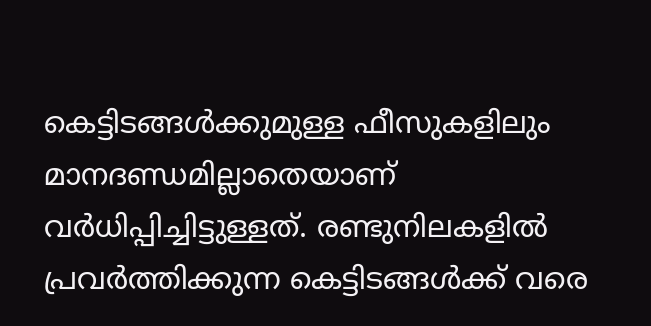കെട്ടിടങ്ങള്‍ക്കുമുള്ള ഫീസുകളിലും മാനദണ്ഡമില്ലാതെയാണ് വര്‍ധിപ്പിച്ചിട്ടുള്ളത്. രണ്ടുനിലകളില്‍ പ്രവര്‍ത്തിക്കുന്ന കെട്ടിടങ്ങള്‍ക്ക് വരെ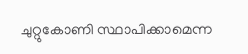ചുറ്റുകോണി സ്ഥാപിക്കാമെന്ന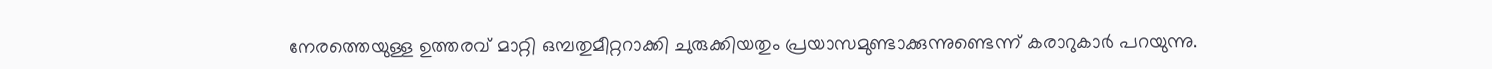നേരത്തെയുള്ള ഉത്തരവ് മാറ്റി ഒമ്പതുമീറ്ററാക്കി ചുരുക്കിയതും പ്രയാസമുണ്ടാക്കുന്നുണ്ടെന്ന് കരാറുകാര്‍ പറയുന്നു.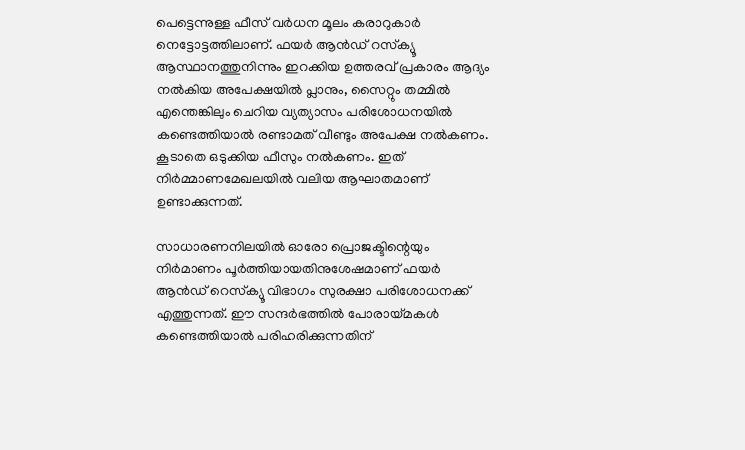പെട്ടെന്നുള്ള ഫീസ് വര്‍ധന മൂലം കരാറുകാര്‍ നെട്ടോട്ടത്തിലാണ്. ഫയര്‍ ആന്‍ഡ് റസ്‌ക്യൂ ആസ്ഥാനത്തുനിന്നും ഇറക്കിയ ഉത്തരവ് പ്രകാരം ആദ്യം നല്‍കിയ അപേക്ഷയില്‍ പ്ലാനും, സൈറ്റും തമ്മില്‍ എന്തെങ്കിലും ചെറിയ വ്യത്യാസം പരിശോധനയില്‍ കണ്ടെത്തിയാല്‍ രണ്ടാമത് വീണ്ടും അപേക്ഷ നല്‍കണം. കൂടാതെ ഒടുക്കിയ ഫീസും നല്‍കണം. ഇത് നിര്‍മ്മാണമേഖലയില്‍ വലിയ ആഘാതമാണ് ഉണ്ടാക്കുന്നത്.

സാധാരണനിലയില്‍ ഓരോ പ്രൊജക്ടിന്റെയും നിര്‍മാണം പൂര്‍ത്തിയായതിനുശേഷമാണ് ഫയര്‍ ആന്‍ഡ് റെസ്‌ക്യൂ വിഭാഗം സുരക്ഷാ പരിശോധനക്ക് എത്തുന്നത്. ഈ സന്ദര്‍ഭത്തില്‍ പോരായ്‌മകള്‍ കണ്ടെത്തിയാല്‍ പരിഹരിക്കുന്നതിന്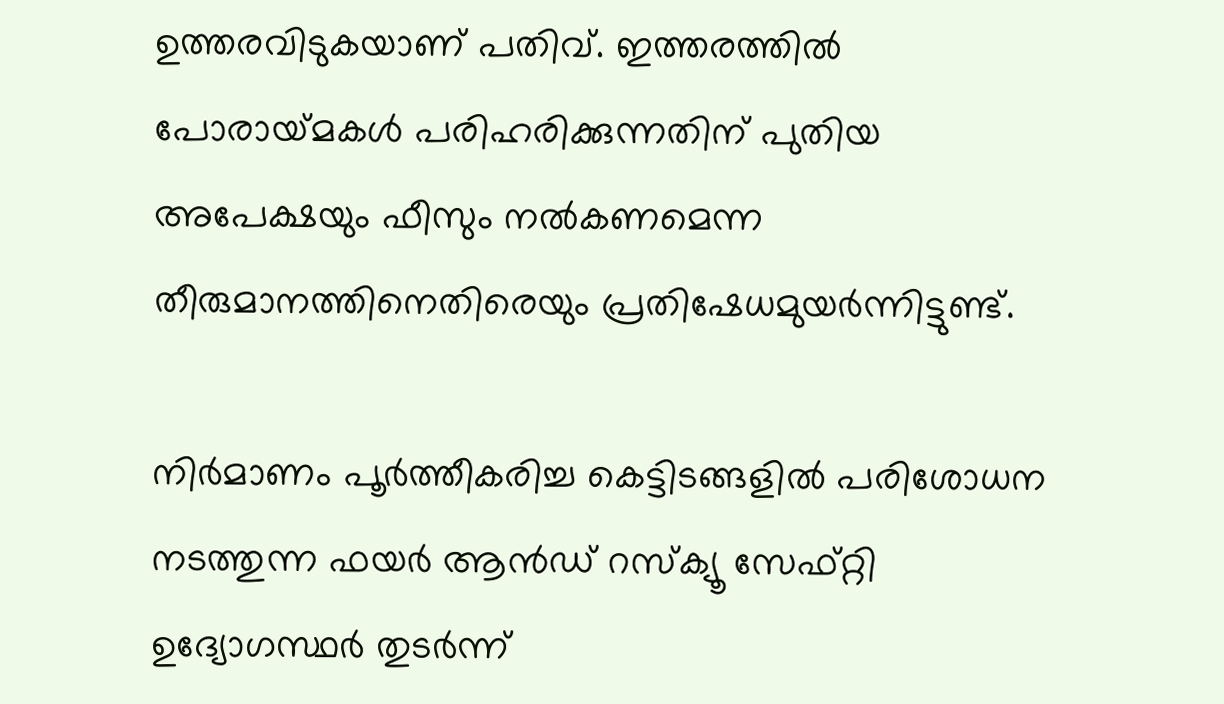ഉത്തരവിടുകയാണ് പതിവ്. ഇത്തരത്തില്‍ പോരായ്‌മകള്‍ പരിഹരിക്കുന്നതിന് പുതിയ അപേക്ഷയും ഫീസും നല്‍കണമെന്ന തീരുമാനത്തിനെതിരെയും പ്രതിഷേധമുയര്‍ന്നിട്ടുണ്ട്.

നിര്‍മാണം പൂര്‍ത്തീകരിച്ച കെട്ടിടങ്ങളില്‍ പരിശോധന നടത്തുന്ന ഫയര്‍ ആന്‍ഡ് റസ്‌ക്യൂ സേഫ്റ്റി ഉദ്യോഗസ്ഥര്‍ തുടര്‍ന്ന്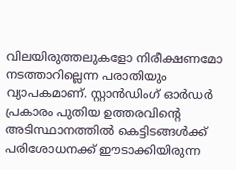വിലയിരുത്തലുകളോ നിരീക്ഷണമോ നടത്താറില്ലെന്ന പരാതിയും വ്യാപകമാണ്. സ്റ്റാന്‍ഡിംഗ് ഓര്‍ഡര്‍ പ്രകാരം പുതിയ ഉത്തരവിന്റെ അടിസ്ഥാനത്തില്‍ കെട്ടിടങ്ങള്‍ക്ക് പരിശോധനക്ക് ഈടാക്കിയിരുന്ന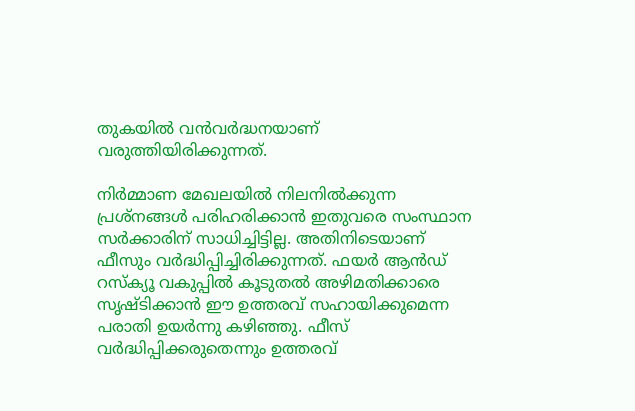തുകയില്‍ വന്‍വര്‍ദ്ധനയാണ് വരുത്തിയിരിക്കുന്നത്.

നിര്‍മ്മാണ മേഖലയില്‍ നിലനില്‍ക്കുന്ന പ്രശ്‌നങ്ങള്‍ പരിഹരിക്കാന്‍ ഇതുവരെ സംസ്ഥാന സര്‍ക്കാരിന് സാധിച്ചിട്ടില്ല. അതിനിടെയാണ് ഫീസും വര്‍ദ്ധിപ്പിച്ചിരിക്കുന്നത്. ഫയര്‍ ആന്‍ഡ് റസ്‌ക്യൂ വകുപ്പില്‍ കൂടുതല്‍ അഴിമതിക്കാരെ സൃഷ്ടിക്കാന്‍ ഈ ഉത്തരവ് സഹായിക്കുമെന്ന പരാതി ഉയര്‍ന്നു കഴിഞ്ഞു. ഫീസ് വര്‍ദ്ധിപ്പിക്കരുതെന്നും ഉത്തരവ്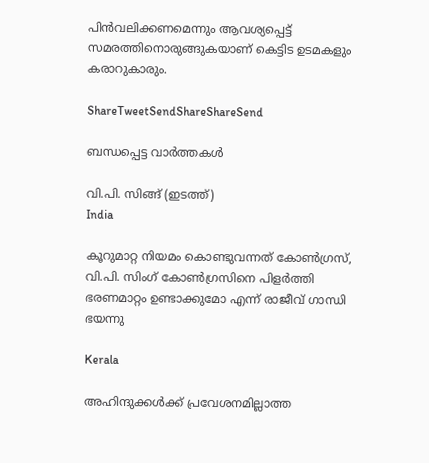പിന്‍വലിക്കണമെന്നും ആവശ്യപ്പെട്ട് സമരത്തിനൊരുങ്ങുകയാണ് കെട്ടിട ഉടമകളും കരാറുകാരും.

ShareTweetSendShareShareSend

ബന്ധപ്പെട്ട വാര്‍ത്തകള്‍

വി.പി. സിങ്ങ് (ഇടത്ത്)
India

കൂറുമാറ്റ നിയമം കൊണ്ടുവന്നത് കോണ്‍ഗ്രസ്, വി.പി. സിംഗ് കോണ്‍ഗ്രസിനെ പിളര്‍ത്തി ഭരണമാറ്റം ഉണ്ടാക്കുമോ എന്ന് രാജീവ് ഗാന്ധി ഭയന്നു

Kerala

അഹിന്ദുക്കൾക്ക് പ്രവേശനമില്ലാത്ത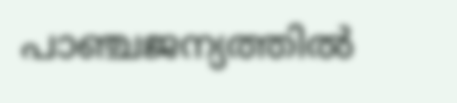പാഞ്ചജന്യത്തിൽ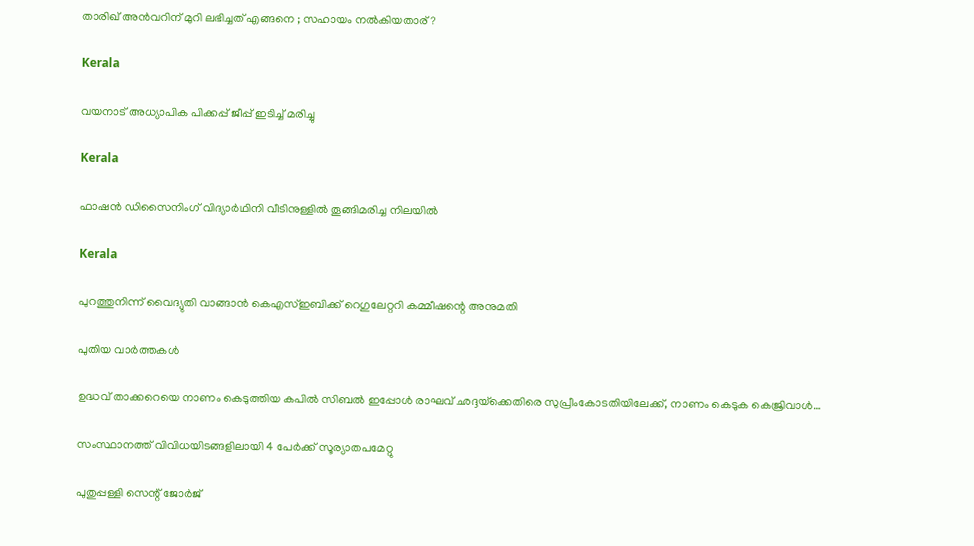താരിഖ് അൻവറിന് മുറി ലഭിച്ചത് എങ്ങനെ ; സഹായം നൽകിയതാര് ?

Kerala

വയനാട് അധ്യാപിക പിക്കപ്പ് ജീപ്പ് ഇടിച്ച് മരിച്ചു

Kerala

ഫാഷന്‍ ഡിസൈനിംഗ് വിദ്യാര്‍ഥിനി വീടിനുള്ളില്‍ തൂങ്ങിമരിച്ച നിലയില്‍

Kerala

പുറത്തുനിന്ന് വൈദ്യുതി വാങ്ങാന്‍ കെഎസ്ഇബിക്ക് റെഗുലേറ്ററി കമ്മീഷന്റെ അനുമതി

പുതിയ വാര്‍ത്തകള്‍

ഉദ്ധവ് താക്കറെയെ നാണം കെടുത്തിയ കപില്‍ സിബല്‍ ഇപ്പോള്‍ രാഘവ് ഛദ്ദയ്‌ക്കെതിരെ സുപ്രീംകോടതിയിലേക്ക്, നാണം കെടുക കെജ്രിവാള്‍…

സംസ്ഥാനത്ത് വിവിധയിടങ്ങളിലായി 4 പേര്‍ക്ക് സൂര്യാതപമേറ്റു

പുതുപ്പള്ളി സെന്റ് ജോര്‍ജ്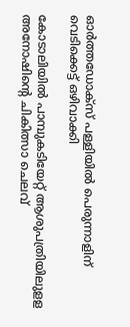ഓര്‍ത്തഡോക്സ് പള്ളിയില്‍ പെരുന്നാളിന് വെടിക്കെട്ട് ഒഴിവാക്കി

കോടാലിയില്‍ പാമ്പുകടിയേറ്റ് ആശുപത്രിയിലുളള അനോഷിന്റെ ചികിത്സാ ചെലവ്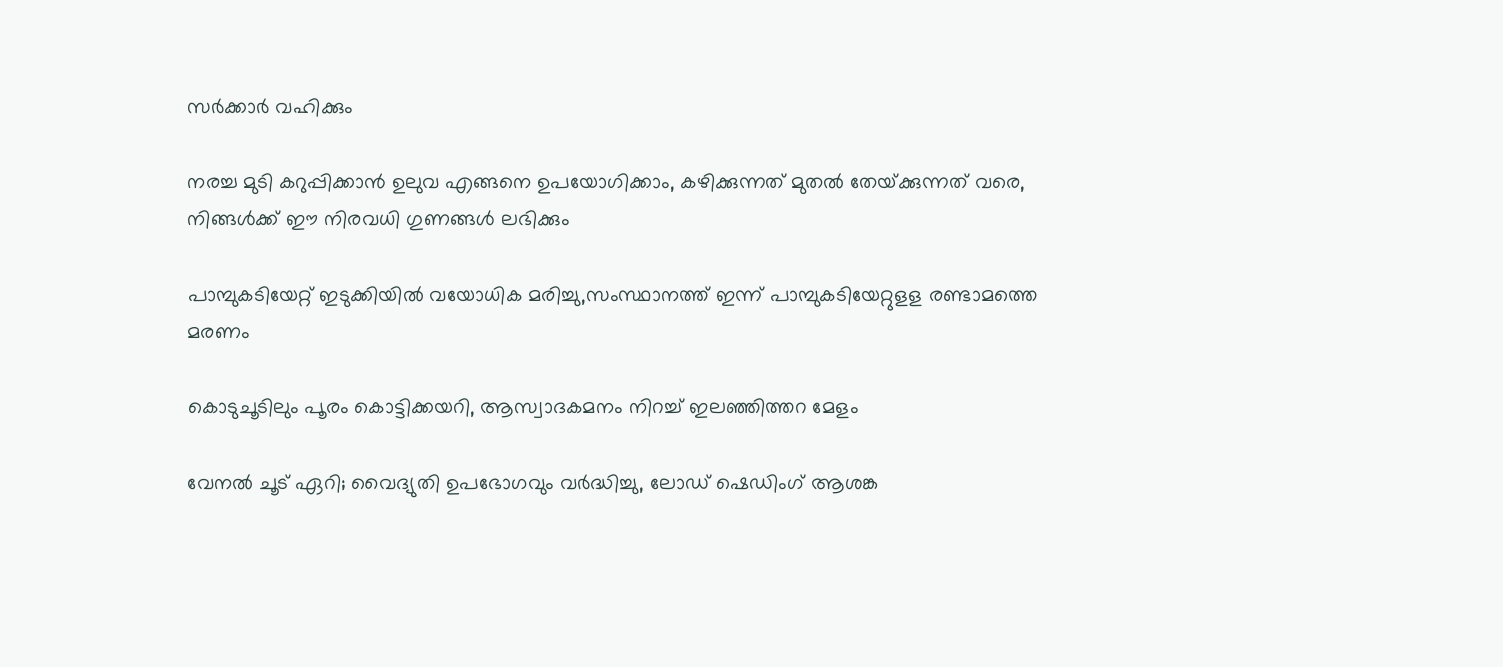സര്‍ക്കാര്‍ വഹിക്കും

നരച്ച മുടി കറുപ്പിക്കാൻ ഉലുവ എങ്ങനെ ഉപയോഗിക്കാം, കഴിക്കുന്നത് മുതൽ തേയ്‌ക്കുന്നത് വരെ, നിങ്ങൾക്ക് ഈ നിരവധി ഗുണങ്ങൾ ലഭിക്കും

പാമ്പുകടിയേറ്റ് ഇടുക്കിയില്‍ വയോധിക മരിച്ചു,സംസ്ഥാനത്ത് ഇന്ന് പാമ്പുകടിയേറ്റുളള രണ്ടാമത്തെ മരണം

കൊടുചൂടിലും പൂരം കൊട്ടിക്കയറി, ആസ്വാദകമനം നിറച്ച് ഇലഞ്ഞിത്തറ മേളം

വേനല്‍ ചൂട് ഏറി; വൈദ്യുതി ഉപഭോഗവും വര്‍ദ്ധിച്ചു, ലോഡ് ഷെഡിംഗ് ആശങ്ക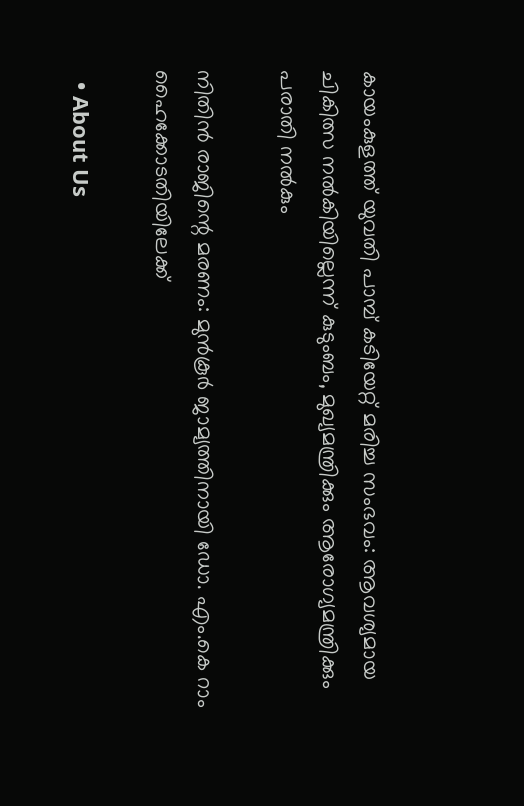കായംകുളത്ത് യുവതി പാമ്പ് കടിയേറ്റ് മരിച്ച സംഭവം: ആവശ്യമായ ചികിത്സ നല്‍കിയില്ലെന്ന് കുടുംബം, മുഖ്യമന്ത്രിക്കും ആരോഗ്യമന്ത്രിക്കും പരാതി നല്‍കും

നിതിന്‍ രാജിന്റെ മരണം: മുന്‍കൂര്‍ ജാമ്യത്തിനായി ഡോ. എം.കെ റാം ഹൈക്കോടതിയിലേക്ക്

  • About Us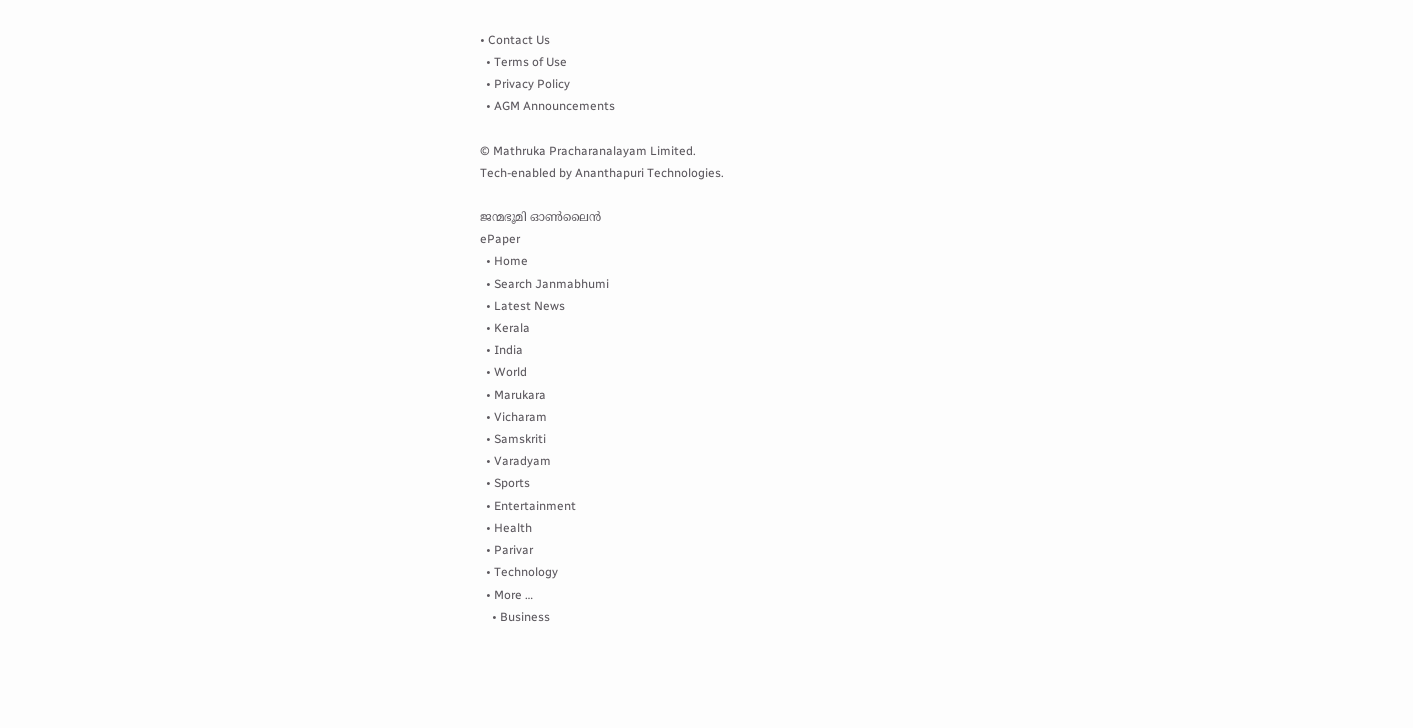• Contact Us
  • Terms of Use
  • Privacy Policy
  • AGM Announcements

© Mathruka Pracharanalayam Limited.
Tech-enabled by Ananthapuri Technologies.

ജന്മഭൂമി ഓണ്‍ലൈന്‍
ePaper
  • Home
  • Search Janmabhumi
  • Latest News
  • Kerala
  • India
  • World
  • Marukara
  • Vicharam
  • Samskriti
  • Varadyam
  • Sports
  • Entertainment
  • Health
  • Parivar
  • Technology
  • More …
    • Business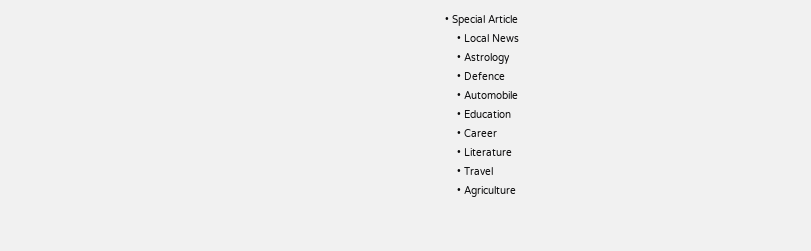• Special Article
    • Local News
    • Astrology
    • Defence
    • Automobile
    • Education
    • Career
    • Literature
    • Travel
    • Agriculture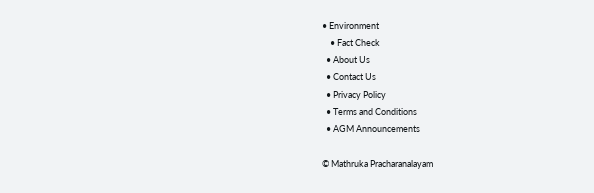• Environment
    • Fact Check
  • About Us
  • Contact Us
  • Privacy Policy
  • Terms and Conditions
  • AGM Announcements

© Mathruka Pracharanalayam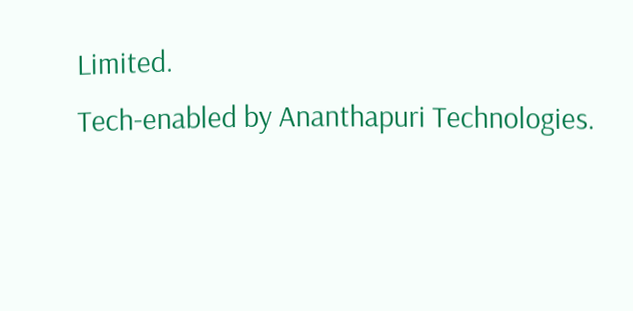Limited.
Tech-enabled by Ananthapuri Technologies.